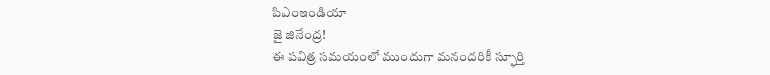పిఎంఇండియా
జై జినేంద్ర!
ఈ పవిత్ర సమయంలో ముందుగా మనందరికీ స్ఫూర్తి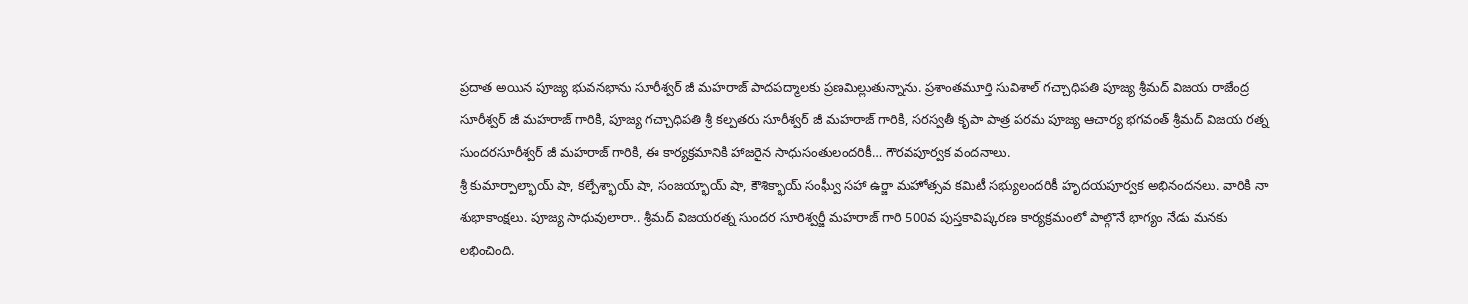ప్రదాత అయిన పూజ్య భువనభాను సూరీశ్వర్ జీ మహరాజ్ పాదపద్మాలకు ప్రణమిల్లుతున్నాను. ప్రశాంతమూర్తి సువిశాల్ గచ్చాధిపతి పూజ్య శ్రీమద్ విజయ రాజేంద్ర సూరీశ్వర్ జీ మహరాజ్ గారికి, పూజ్య గచ్చాధిపతి శ్రీ కల్పతరు సూరీశ్వర్ జీ మహరాజ్ గారికి, సరస్వతీ కృపా పాత్ర పరమ పూజ్య ఆచార్య భగవంత్ శ్రీమద్ విజయ రత్న సుందరసూరీశ్వర్ జీ మహరాజ్ గారికి, ఈ కార్యక్రమానికి హాజరైన సాధుసంతులందరికీ… గౌరవపూర్వక వందనాలు.
శ్రీ కుమార్పాల్భాయ్ షా, కల్పేశ్భాయ్ షా, సంజయ్భాయ్ షా, కౌశిక్భాయ్ సంఘ్వీ సహా ఉర్జా మహోత్సవ కమిటీ సభ్యులందరికీ హృదయపూర్వక అభినందనలు. వారికి నా శుభాకాంక్షలు. పూజ్య సాధువులారా.. శ్రీమద్ విజయరత్న సుందర సూరిశ్వర్జీ మహరాజ్ గారి 500వ పుస్తకావిష్కరణ కార్యక్రమంలో పాల్గొనే భాగ్యం నేడు మనకు లభించింది.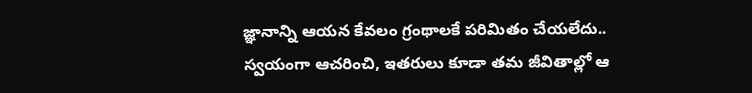జ్ఞానాన్ని ఆయన కేవలం గ్రంథాలకే పరిమితం చేయలేదు.. స్వయంగా ఆచరించి, ఇతరులు కూడా తమ జీవితాల్లో ఆ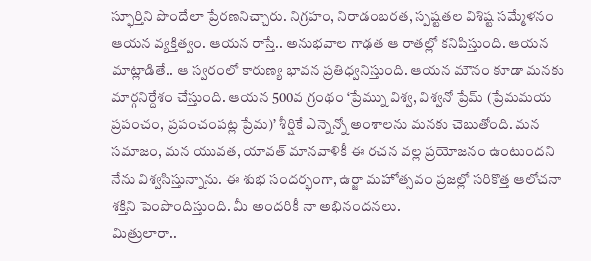స్ఫూర్తిని పొందేలా ప్రేరణనిచ్చారు. నిగ్రహం, నిరాడంబరత, స్పష్టతల విశిష్ట సమ్మేళనం ఆయన వ్యక్తిత్వం. ఆయన రాస్తే.. అనుభవాల గాఢత ఆ రాతల్లో కనిపిస్తుంది. ఆయన మాట్లాడితే.. ఆ స్వరంలో కారుణ్య భావన ప్రతిధ్వనిస్తుంది. ఆయన మౌనం కూడా మనకు మార్గనిర్దేశం చేస్తుంది. ఆయన 500వ గ్రంథం ‘ప్రేమ్ను విశ్వ, విశ్వనో ప్రేమ్ (ప్రేమమయ ప్రపంచం, ప్రపంచంపట్ల ప్రేమ)’ శీర్షికే ఎన్నెన్నో అంశాలను మనకు చెబుతోంది. మన సమాజం, మన యువత, యావత్ మానవాళికీ ఈ రచన వల్ల ప్రయోజనం ఉంటుందని నేను విశ్వసిస్తున్నాను. ఈ శుభ సందర్భంగా, ఉర్జా మహోత్సవం ప్రజల్లో సరికొత్త ఆలోచనా శక్తిని పెంపొందిస్తుంది. మీ అందరికీ నా అభినందనలు.
మిత్రులారా..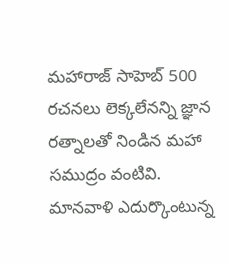మహారాజ్ సాహెబ్ 500 రచనలు లెక్కలేనన్ని జ్ఞాన రత్నాలతో నిండిన మహా సముద్రం వంటివి. మానవాళి ఎదుర్కొంటున్న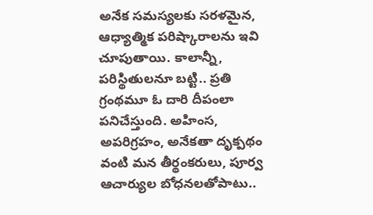అనేక సమస్యలకు సరళమైన, ఆధ్యాత్మిక పరిష్కారాలను ఇవి చూపుతాయి. కాలాన్నీ, పరిస్థితులనూ బట్టి.. ప్రతి గ్రంథమూ ఓ దారి దీపంలా పనిచేస్తుంది. అహింస, అపరిగ్రహం, అనేకతా దృక్పథం వంటి మన తీర్థంకరులు, పూర్వ ఆచార్యుల బోధనలతోపాటు..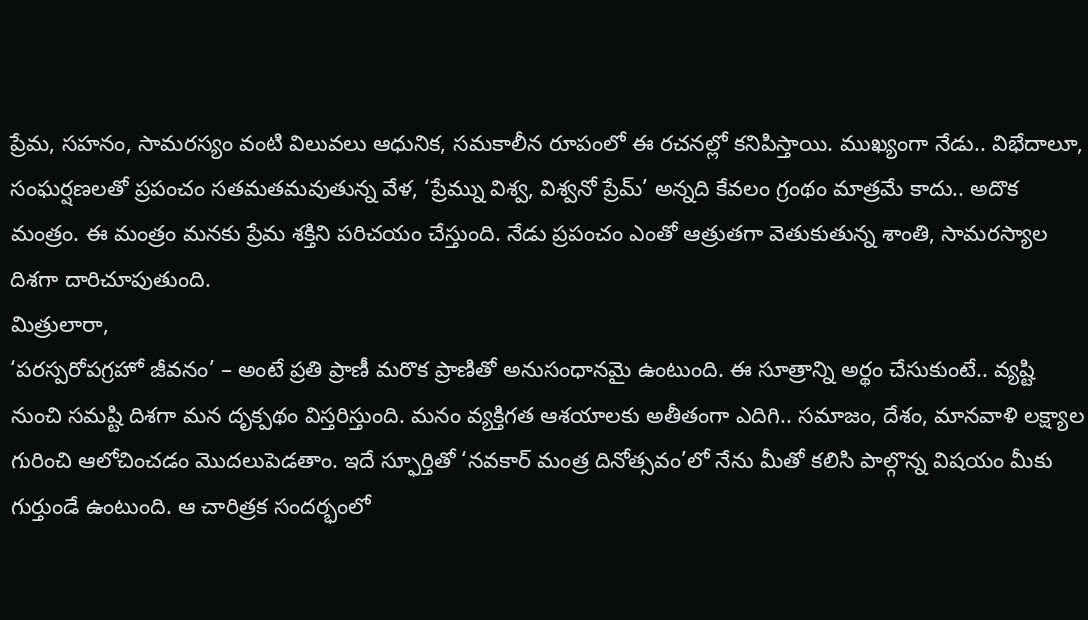ప్రేమ, సహనం, సామరస్యం వంటి విలువలు ఆధునిక, సమకాలీన రూపంలో ఈ రచనల్లో కనిపిస్తాయి. ముఖ్యంగా నేడు.. విభేదాలూ, సంఘర్షణలతో ప్రపంచం సతమతమవుతున్న వేళ, ‘ప్రేమ్ను విశ్వ, విశ్వనో ప్రేమ్’ అన్నది కేవలం గ్రంథం మాత్రమే కాదు.. అదొక మంత్రం. ఈ మంత్రం మనకు ప్రేమ శక్తిని పరిచయం చేస్తుంది. నేడు ప్రపంచం ఎంతో ఆత్రుతగా వెతుకుతున్న శాంతి, సామరస్యాల దిశగా దారిచూపుతుంది.
మిత్రులారా,
‘పరస్పరోపగ్రహో జీవనం’ – అంటే ప్రతి ప్రాణీ మరొక ప్రాణితో అనుసంధానమై ఉంటుంది. ఈ సూత్రాన్ని అర్థం చేసుకుంటే.. వ్యష్టి నుంచి సమష్టి దిశగా మన దృక్పథం విస్తరిస్తుంది. మనం వ్యక్తిగత ఆశయాలకు అతీతంగా ఎదిగి.. సమాజం, దేశం, మానవాళి లక్ష్యాల గురించి ఆలోచించడం మొదలుపెడతాం. ఇదే స్ఫూర్తితో ‘నవకార్ మంత్ర దినోత్సవం’లో నేను మీతో కలిసి పాల్గొన్న విషయం మీకు గుర్తుండే ఉంటుంది. ఆ చారిత్రక సందర్భంలో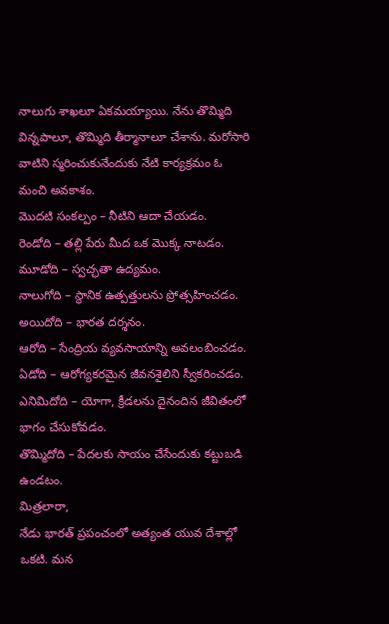నాలుగు శాఖలూ ఏకమయ్యాయి. నేను తొమ్మిది విన్నపాలూ, తొమ్మిది తీర్మానాలూ చేశాను. మరోసారి వాటిని స్మరించుకునేందుకు నేటి కార్యక్రమం ఓ మంచి అవకాశం.
మొదటి సంకల్పం – నీటిని ఆదా చేయడం.
రెండోది – తల్లి పేరు మీద ఒక మొక్క నాటడం.
మూడోది – స్వచ్ఛతా ఉద్యమం.
నాలుగోది – స్థానిక ఉత్పత్తులను ప్రోత్సహించడం.
అయిదోది – భారత దర్శనం.
ఆరోది – సేంద్రియ వ్యవసాయాన్ని అవలంబించడం.
ఏడోది – ఆరోగ్యకరమైన జీవనశైలిని స్వీకరించడం.
ఎనిమిదోది – యోగా, క్రీడలను దైనందిన జీవితంలో భాగం చేసుకోవడం.
తొమ్మిదోది – పేదలకు సాయం చేసేందుకు కట్టుబడి ఉండటం.
మిత్రలారా,
నేడు భారత్ ప్రపంచంలో అత్యంత యువ దేశాల్లో ఒకటి. మన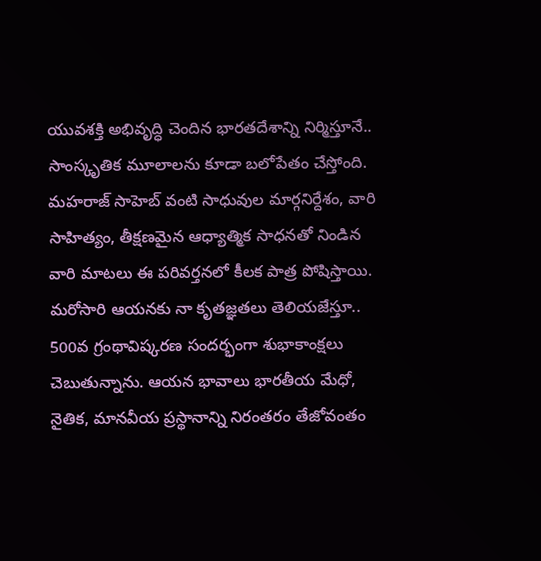యువశక్తి అభివృద్ధి చెందిన భారతదేశాన్ని నిర్మిస్తూనే.. సాంస్కృతిక మూలాలను కూడా బలోపేతం చేస్తోంది. మహరాజ్ సాహెబ్ వంటి సాధువుల మార్గనిర్దేశం, వారి సాహిత్యం, తీక్షణమైన ఆధ్యాత్మిక సాధనతో నిండిన వారి మాటలు ఈ పరివర్తనలో కీలక పాత్ర పోషిస్తాయి. మరోసారి ఆయనకు నా కృతజ్ఞతలు తెలియజేస్తూ.. 500వ గ్రంథావిష్కరణ సందర్భంగా శుభాకాంక్షలు చెబుతున్నాను. ఆయన భావాలు భారతీయ మేధో, నైతిక, మానవీయ ప్రస్థానాన్ని నిరంతరం తేజోవంతం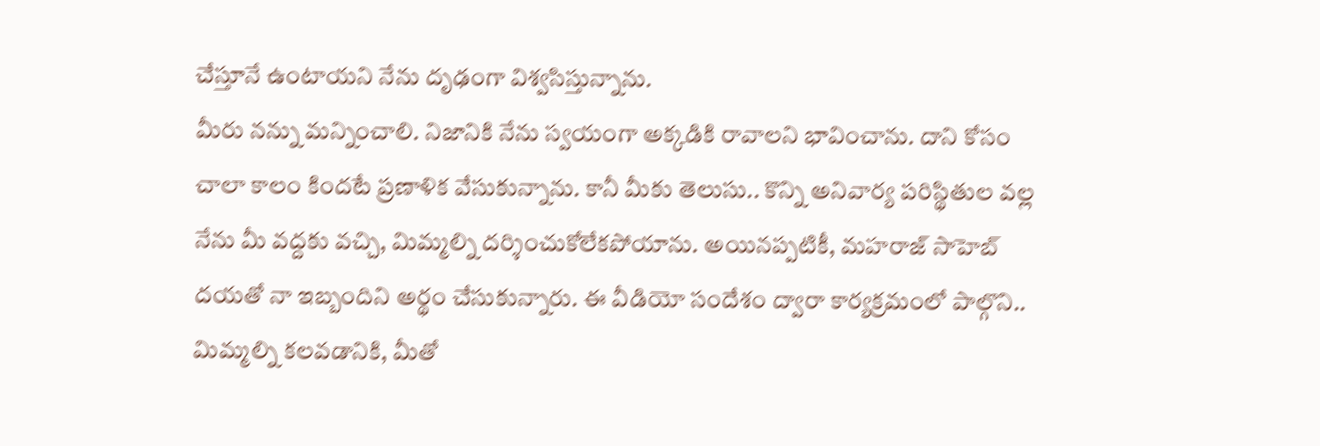చేస్తూనే ఉంటాయని నేను దృఢంగా విశ్వసిస్తున్నాను.
మీరు నన్ను మన్నించాలి. నిజానికి నేను స్వయంగా అక్కడికి రావాలని భావించాను. దాని కోసం చాలా కాలం కిందటే ప్రణాళిక వేసుకున్నాను. కానీ మీకు తెలుసు.. కొన్ని అనివార్య పరిస్థితుల వల్ల నేను మీ వద్దకు వచ్చి, మిమ్మల్ని దర్శించుకోలేకపోయాను. అయినప్పటికీ, మహరాజ్ సాహెబ్ దయతో నా ఇబ్బందిని అర్థం చేసుకున్నారు. ఈ వీడియో సందేశం ద్వారా కార్యక్రమంలో పాల్గొని.. మిమ్మల్ని కలవడానికి, మీతో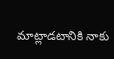మాట్లాడటానికి నాకు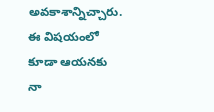అవకాశాన్నిచ్చారు. ఈ విషయంలో కూడా ఆయనకు నా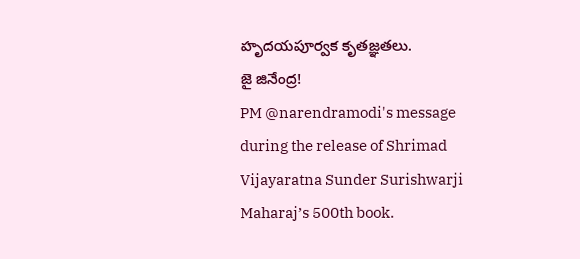హృదయపూర్వక కృతజ్ఞతలు.
జై జినేంద్ర!
PM @narendramodi's message during the release of Shrimad Vijayaratna Sunder Surishwarji Maharaj’s 500th book.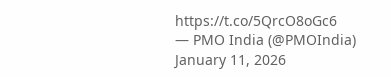https://t.co/5QrcO8oGc6
— PMO India (@PMOIndia) January 11, 2026